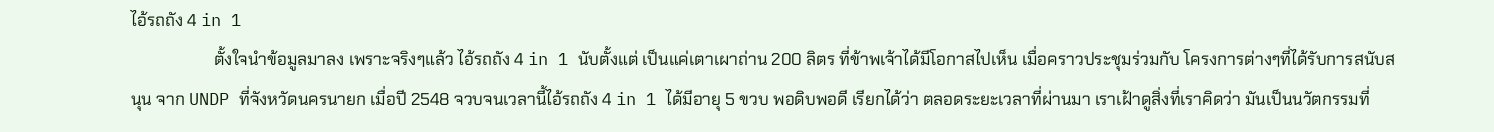ไอ้รถถัง 4 in 1
                    ตั้งใจนำข้อมูลมาลง เพราะจริงๆแล้ว ไอ้รถถัง 4 in 1 นับตั้งแต่ เป็นแค่เตาเผาถ่าน 200 ลิตร ที่ข้าพเจ้าได้มีโอกาสไปเห็น เมื่อคราวประชุมร่วมกับ โครงการต่างๆที่ได้รับการสนับสนุน จาก UNDP ที่จังหวัดนครนายก เมื่อปี 2548 จวบจนเวลานี้ไอ้รถถัง 4 in 1 ได้มีอายุ 5 ขวบ พอดิบพอดี เรียกได้ว่า ตลอดระยะเวลาที่ผ่านมา เราเฝ้าดูสิ่งที่เราคิดว่า มันเป็นนวัตกรรมที่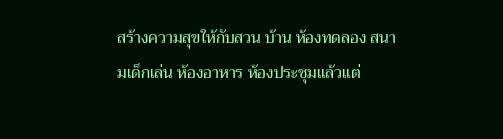สร้างความสุขให้กับสวน บ้าน ห้องทดลอง สนามเด็กเล่น ห้องอาหาร ห้องประชุมแล้วแต่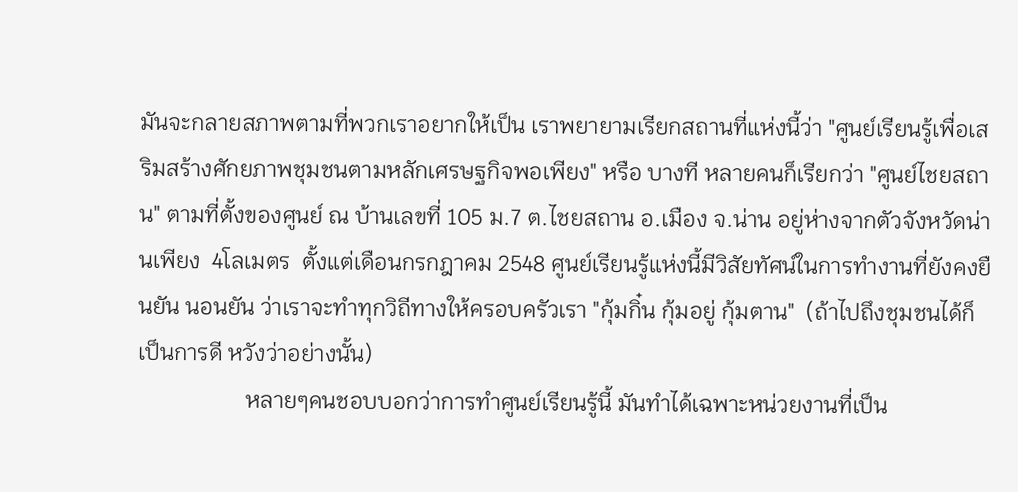มันจะกลายสภาพตามที่พวกเราอยากให้เป็น เราพยายามเรียกสถานที่แห่งนี้ว่า "ศูนย์เรียนรู้เพื่อเสริมสร้างศักยภาพชุมชนตามหลักเศรษฐกิจพอเพียง" หรือ บางที หลายคนก็เรียกว่า "ศูนย์ไชยสถาน" ตามที่ตั้งของศูนย์ ณ บ้านเลขที่ 105 ม.7 ต.ไชยสถาน อ.เมือง จ.น่าน อยู่ห่างจากตัวจังหวัดน่านเพียง  4โลเมตร  ตั้งแต่เดือนกรกฎาคม 2548 ศูนย์เรียนรู้แห่งนี้มีวิสัยทัศน์ในการทำงานที่ยังคงยืนยัน นอนยัน ว่าเราจะทำทุกวิถีทางให้ครอบครัวเรา "กุ้มกิ๋น กุ้มอยู่ กุ้มตาน"  (ถ้าไปถึงชุมชนได้ก็เป็นการดี หวังว่าอย่างนั้น)
                   หลายๆคนชอบบอกว่าการทำศูนย์เรียนรู้นี้ มันทำได้เฉพาะหน่วยงานที่เป็น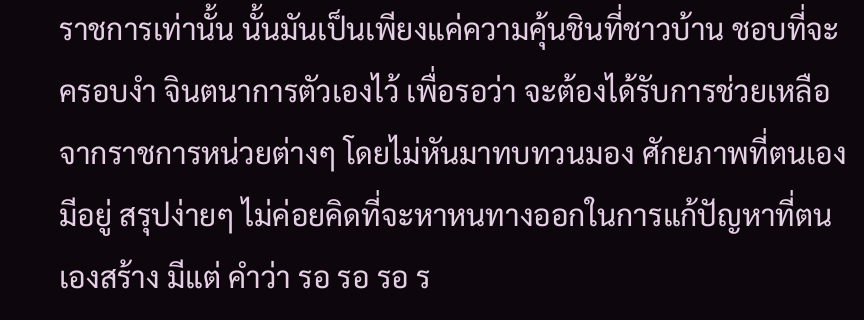ราชการเท่านั้น นั้นมันเป็นเพียงแค่ความคุ้นชินที่ชาวบ้าน ชอบที่จะครอบงำ จินตนาการตัวเองไว้ เพื่อรอว่า จะต้องได้รับการช่วยเหลือจากราชการหน่วยต่างๆ โดยไม่หันมาทบทวนมอง ศักยภาพที่ตนเองมีอยู่ สรุปง่ายๆ ไม่ค่อยคิดที่จะหาหนทางออกในการแก้ปัญหาที่ตนเองสร้าง มีแต่ คำว่า รอ รอ รอ ร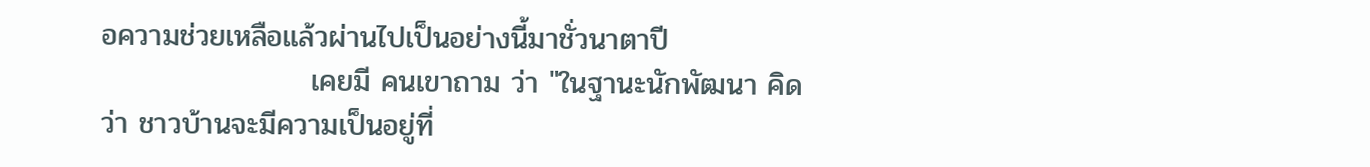อความช่วยเหลือแล้วผ่านไปเป็นอย่างนี้มาชั่วนาตาปี
                    เคยมี คนเขาถาม ว่า "ในฐานะนักพัฒนา คิดว่า ชาวบ้านจะมีความเป็นอยู่ที่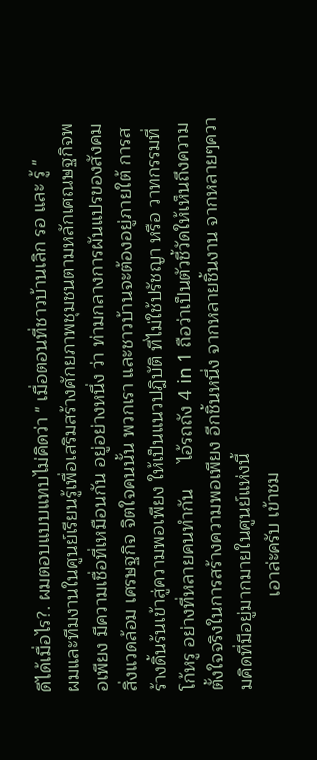ดีได้เมื่อไร?. ผมตอบแบบแทบไม่คิดว่า " เมื่อตอนที่ชาวบ้านเลิก รอ และ รู้ "
ผมและทีมงานในศูนย์เรียนรู้เพื่อเสริมสร้างศักยภาพชุมชนตามหลักเศณษฐกิจพอเพียง มีความเชื่อที่เหมือนกัน อยู่อย่างหนึ่ง ว่า ท่ามกลางการผันแปรของสังคม สิ่งแวดล้อม เศรษฐกิจ จิตใจคนนั้น พวกเรา และชาวบ้านจะต้องอยู่ภายใต้ การสร้างดิ้นร้นเข้าสู่ความพอเพียง ให้เป็นแนวปฎิบัติ ที่ไม่ใช้ปรัชญา หรือ วาทกรรมที่โก้หรู อย่างที่หลายคนทำกัน     ไอ้รถถัง 4 in 1 ถือว่าเป็นตัวชี้วัดให้เห็นถึงความตั้งใจจริงในการสร้างความพอเพียง อีกชิ้นหนึ่ง จากหลายชิ้นงาน จากหลายๆความคิดที่มีอยู่มากมายในศูนย์แห่งนี้
                  เอาล่ะครับ เข้าชม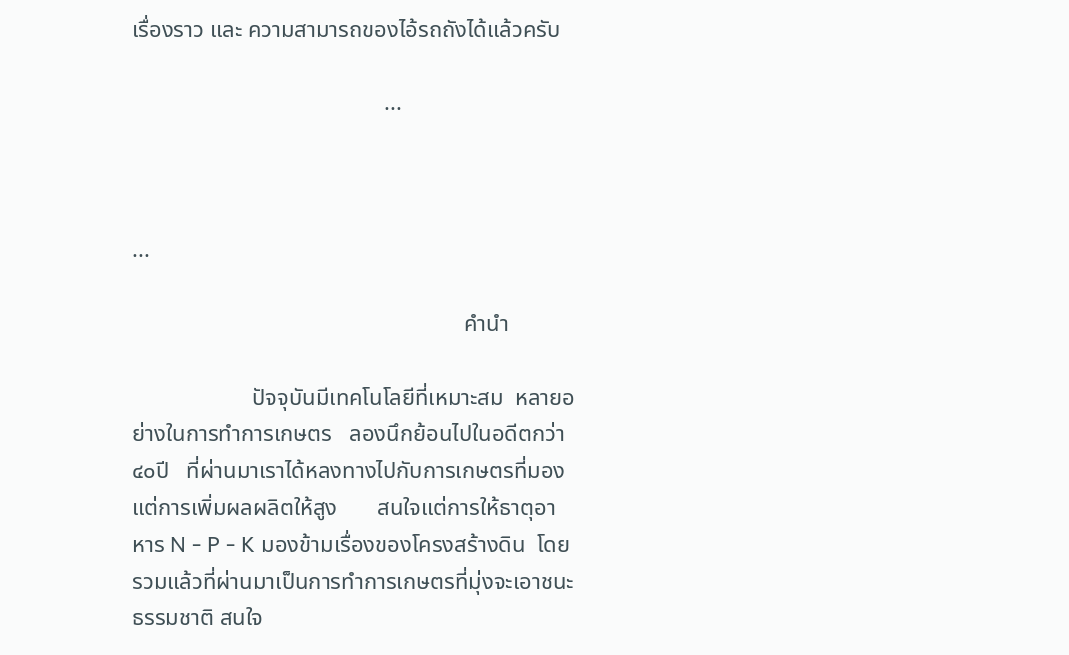เรื่องราว และ ความสามารถของไอ้รถถังได้แล้วครับ

                                            ...



...

                                                          คำนำ

                     ปัจจุบันมีเทคโนโลยีที่เหมาะสม  หลายอย่างในการทำการเกษตร   ลองนึกย้อนไปในอดีตกว่า๔๐ปี   ที่ผ่านมาเราได้หลงทางไปกับการเกษตรที่มองแต่การเพิ่มผลผลิตให้สูง       สนใจแต่การให้ธาตุอาหาร N - P - K มองข้ามเรื่องของโครงสร้างดิน  โดยรวมแล้วที่ผ่านมาเป็นการทำการเกษตรที่มุ่งจะเอาชนะธรรมชาติ สนใจ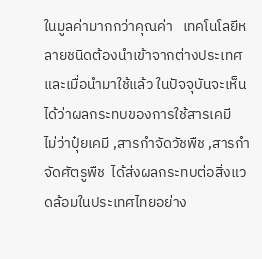ในมูลค่ามากกว่าคุณค่า   เทคโนโลยีหลายชนิดต้องนำเข้าจากต่างประเทศ  และเมื่อนำมาใช้แล้ว ในปัจจุบันจะเห็นได้ว่าผลกระทบของการใช้สารเคมี    ไม่ว่าปุ๋ยเคมี ,สารกำจัดวัชพืช ,สารกำจัดศัตรูพืช  ได้ส่งผลกระทบต่อสิ่งแวดล้อมในประเทศไทยอย่าง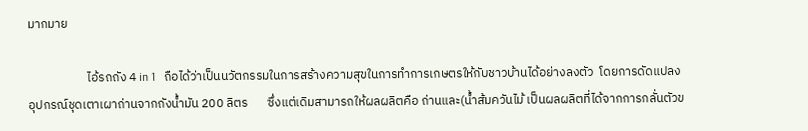มากมาย

                     ไอ้รถถัง 4 in 1   ถือได้ว่าเป็นนวัตกรรมในการสร้างความสุขในการทำการเกษตรให้กับชาวบ้านได้อย่างลงตัว  โดยการดัดแปลงอุปกรณ์ชุดเตาเผาถ่านจากถังน้ำมัน 200 ลิตร       ซึ่งแต่เดิมสามารถให้ผลผลิตคือ ถ่านและ(น้ำส้มควันไม้ เป็นผลผลิตที่ได้จากการกลั่นตัวข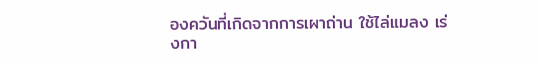องควันที่เกิดจากการเผาถ่าน ใช้ไล่แมลง เร่งกา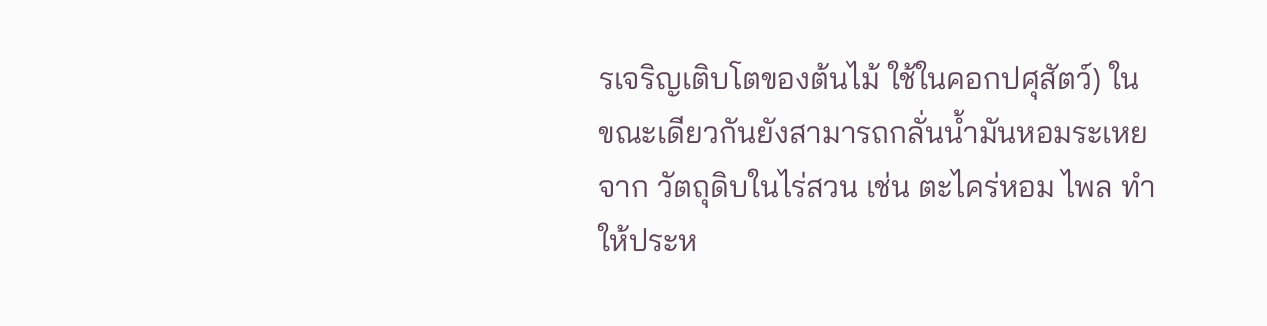รเจริญเติบโตของต้นไม้ ใช้ในคอกปศุสัตว์) ในขณะเดียวกันยังสามารถกลั่นน้ำมันหอมระเหยจาก วัตถุดิบในไร่สวน เช่น ตะไคร่หอม ไพล ทำให้ประห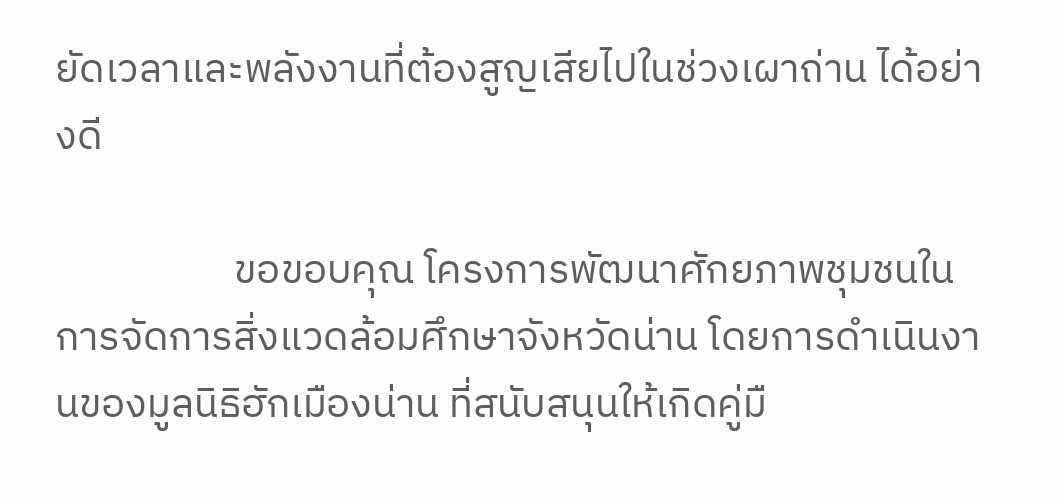ยัดเวลาและพลังงานที่ต้องสูญเสียไปในช่วงเผาถ่าน ได้อย่างดี

                   ขอขอบคุณ โครงการพัฒนาศักยภาพชุมชนในการจัดการสิ่งแวดล้อมศึกษาจังหวัดน่าน โดยการดำเนินงานของมูลนิธิฮักเมืองน่าน ที่สนับสนุนให้เกิดคู่มื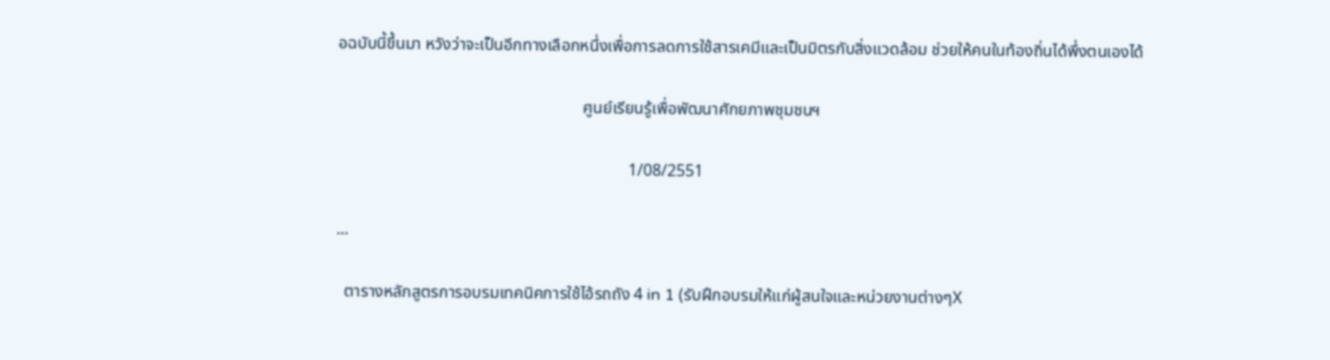อฉบับนี้ขึ้นมา หวังว่าจะเป็นอีกทางเลือกหนึ่งเพื่อการลดการใช้สารเคมีและเป็นมิตรกับสิ่งแวดล้อม ช่วยให้คนในท้องถิ่นได้พึ่งตนเองได้

                                                           ศูนย์เรียนรู้เพื่อพัฒนาศักยภาพชุมชนฯ

                                                                      1/08/2551

...

  ตารางหลักสูตรการอบรมเทคนิคการใช้ไอ้รถถัง 4 in 1 (รับฝึกอบรมให้แก่ผู้สนใจและหน่วยงานต่างๆX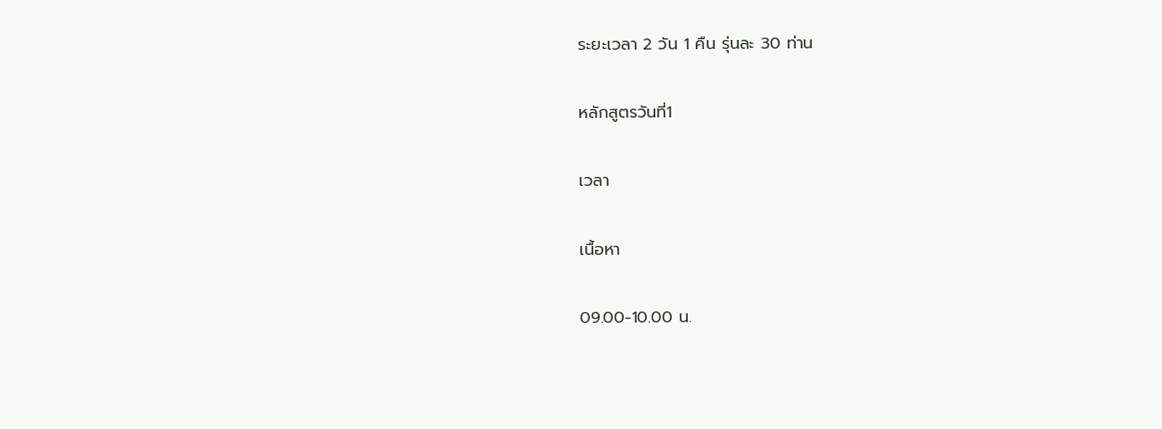ระยะเวลา 2 วัน 1 คืน รุ่นละ 30 ท่าน

หลักสูตรวันที่1

เวลา

เนื้อหา

09.00-10.00 น.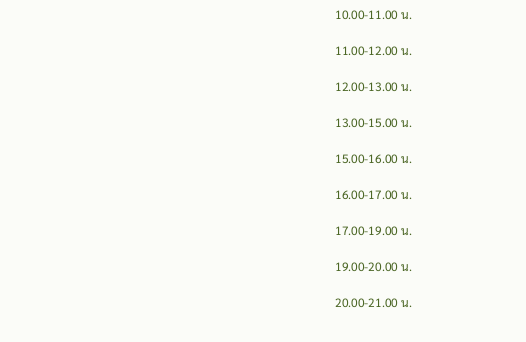10.00-11.00 น.

11.00-12.00 น.

12.00-13.00 น.

13.00-15.00 น.

15.00-16.00 น.

16.00-17.00 น.

17.00-19.00 น.

19.00-20.00 น.

20.00-21.00 น.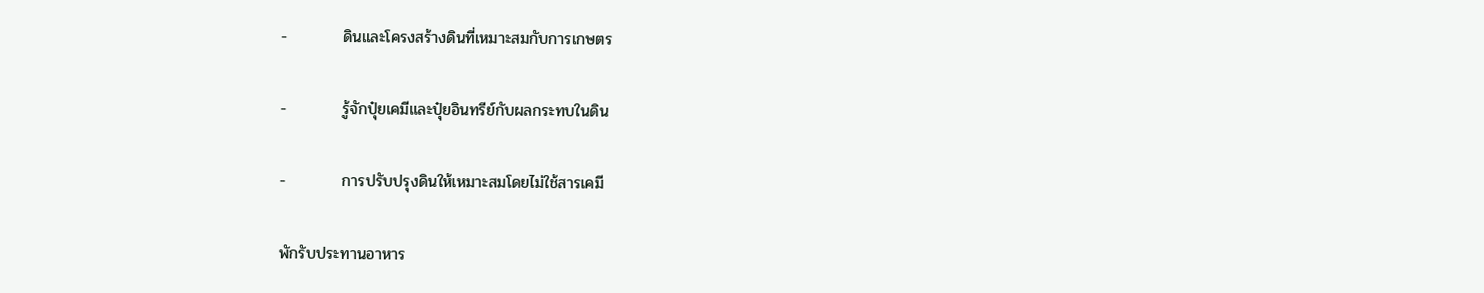-          ดินและโครงสร้างดินที่เหมาะสมกับการเกษตร

-          รู้จักปุ๋ยเคมีและปุ๋ยอินทรีย์กับผลกระทบในดิน

-          การปรับปรุงดินให้เหมาะสมโดยไม่ใช้สารเคมี

พักรับประทานอาหาร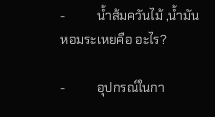-          น้ำส้มควันไม้ ,น้ำมันหอมระเหยคือ อะไร?

-          อุปกรณ์ในกา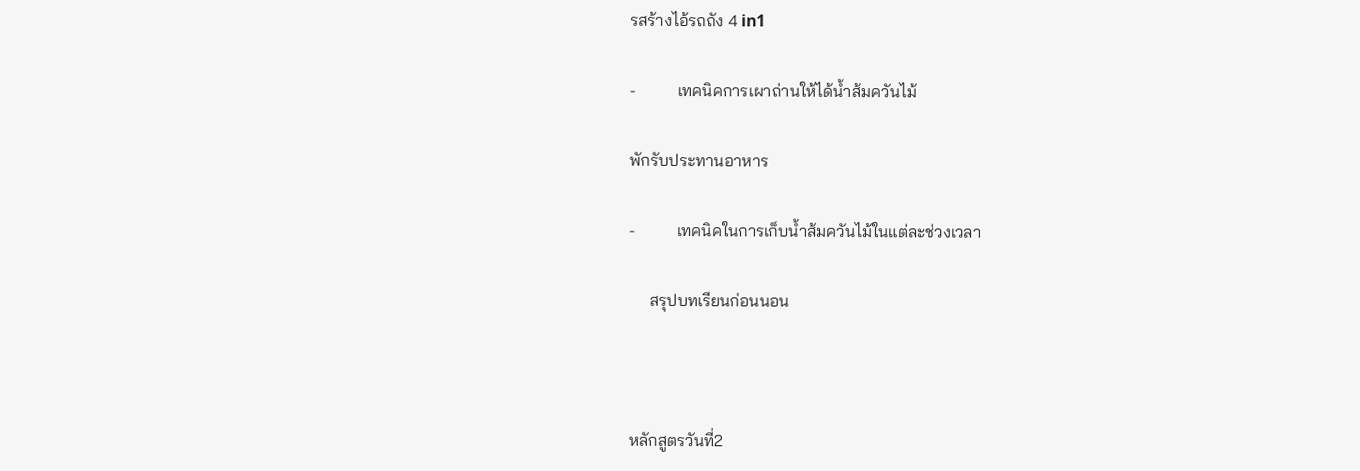รสร้างไอ้รถถัง 4 in1

-          เทคนิคการเผาถ่านให้ได้น้ำส้มควันไม้

พักรับประทานอาหาร

-          เทคนิคในการเก็บน้ำส้มควันไม้ในแต่ละช่วงเวลา

     สรุปบทเรียนก่อนนอน



หลักสูตรวันที่2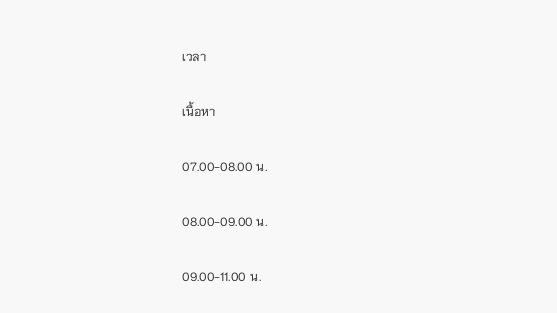เวลา

เนื้อหา

07.00-08.00 น.

08.00-09.00 น.

09.00-11.00 น.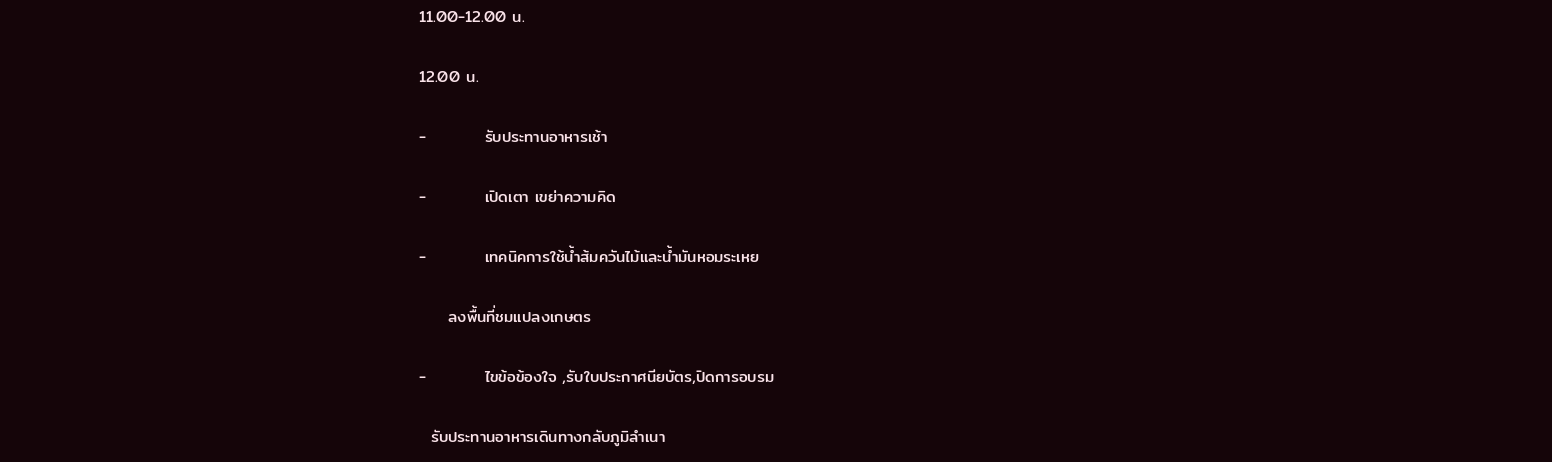11.00-12.00 น.

12.00 น.

-          รับประทานอาหารเช้า

-          เปิดเตา เขย่าความคิด

-          เทคนิคการใช้น้ำส้มควันไม้และน้ำมันหอมระเหย

     ลงพื้นที่ชมแปลงเกษตร

-          ไขข้อข้องใจ ,รับใบประกาศนียบัตร,ปิดการอบรม

  รับประทานอาหารเดินทางกลับภูมิลำเนา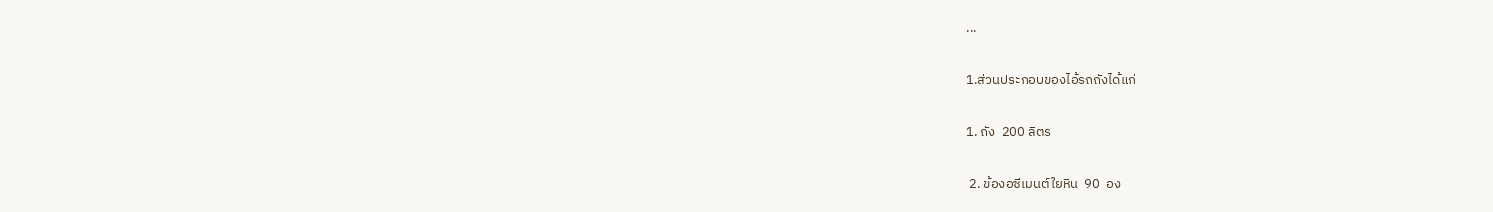...

1.ส่วนประกอบของไอ้รถถังได้แก่

1. ถัง  200 ลิตร

 2. ข้องอซีเมนต์ใยหิน  90  อง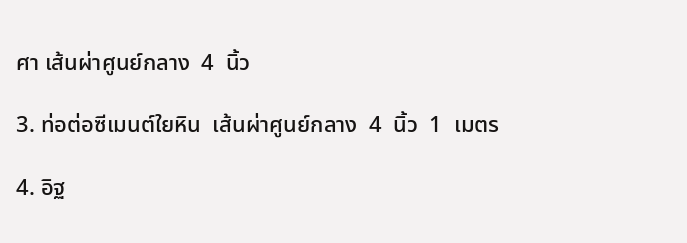ศา เส้นผ่าศูนย์กลาง  4  นิ้ว

3. ท่อต่อซีเมนต์ใยหิน  เส้นผ่าศูนย์กลาง  4  นิ้ว  1  เมตร

4. อิฐ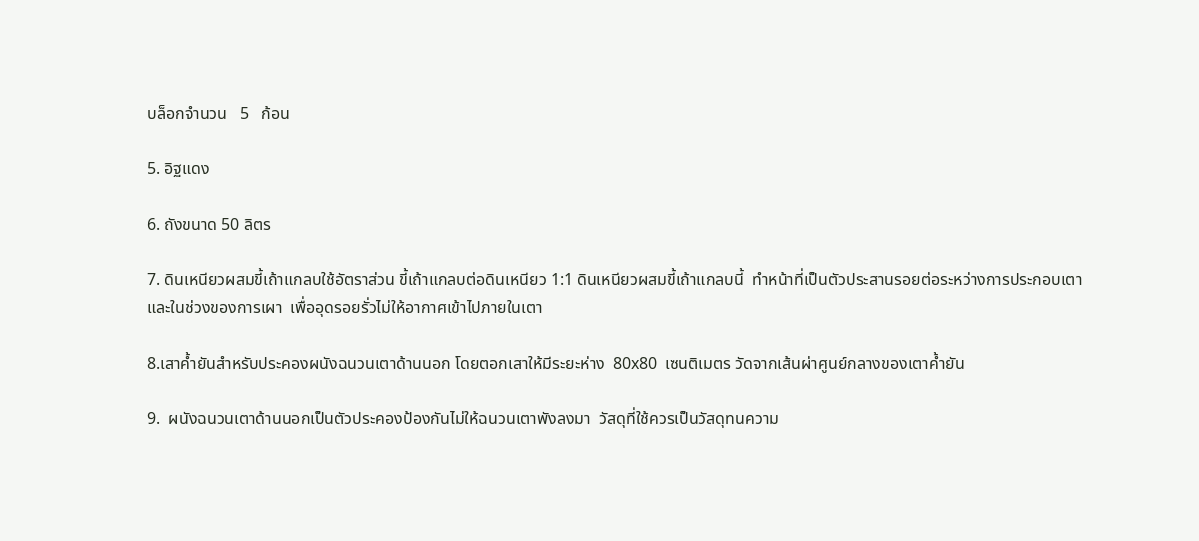บล็อกจำนวน   5   ก้อน

5. อิฐแดง

6. ถังขนาด 50 ลิตร

7. ดินเหนียวผสมขี้เถ้าแกลบใช้อัตราส่วน ขี้เถ้าแกลบต่อดินเหนียว 1:1 ดินเหนียวผสมขี้เถ้าแกลบนี้  ทำหน้าที่เป็นตัวประสานรอยต่อระหว่างการประกอบเตาและในช่วงของการเผา  เพื่ออุดรอยรั่วไม่ให้อากาศเข้าไปภายในเตา

8.เสาค้ำยันสำหรับประคองผนังฉนวนเตาด้านนอก โดยตอกเสาให้มีระยะห่าง  80x80  เซนติเมตร วัดจากเส้นผ่าศูนย์กลางของเตาค้ำยัน

9.  ผนังฉนวนเตาด้านนอกเป็นตัวประคองป้องกันไม่ให้ฉนวนเตาพังลงมา  วัสดุที่ใช้ควรเป็นวัสดุทนความ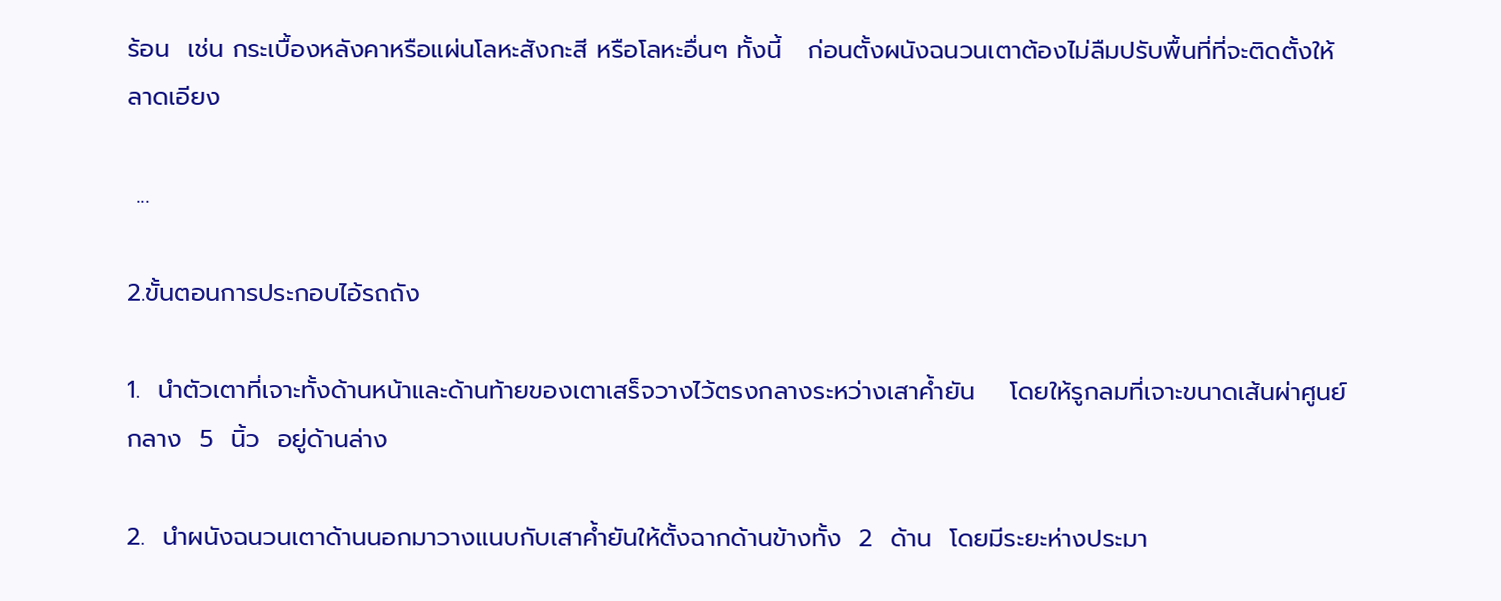ร้อน  เช่น กระเบื้องหลังคาหรือแผ่นโลหะสังกะสี หรือโลหะอื่นๆ ทั้งนี้   ก่อนตั้งผนังฉนวนเตาต้องไม่ลืมปรับพื้นที่ที่จะติดตั้งให้ลาดเอียง

 ...

2.ขั้นตอนการประกอบไอ้รถถัง

1.  นำตัวเตาที่เจาะทั้งด้านหน้าและด้านท้ายของเตาเสร็จวางไว้ตรงกลางระหว่างเสาค้ำยัน    โดยให้รูกลมที่เจาะขนาดเส้นผ่าศูนย์กลาง  5  นิ้ว  อยู่ด้านล่าง

2.  นำผนังฉนวนเตาด้านนอกมาวางแนบกับเสาค้ำยันให้ตั้งฉากด้านข้างทั้ง  2  ด้าน  โดยมีระยะห่างประมา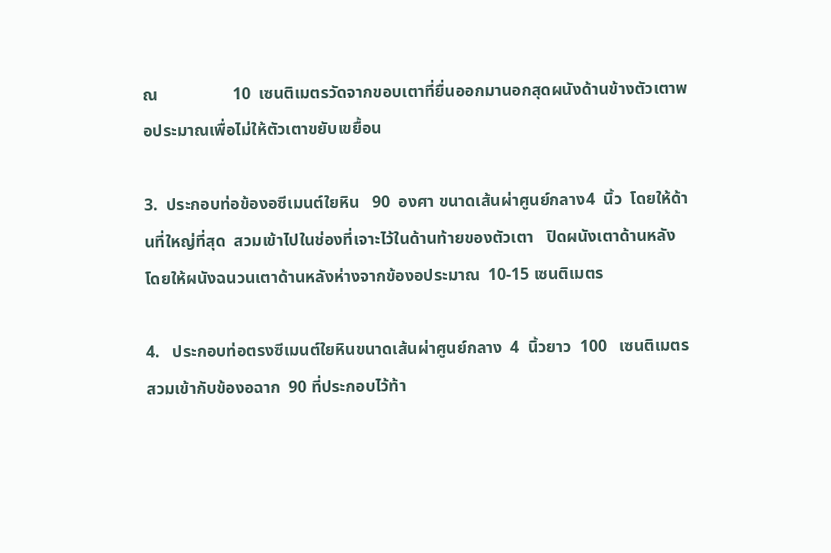ณ                  10  เซนติเมตรวัดจากขอบเตาที่ยื่นออกมานอกสุดผนังด้านข้างตัวเตาพอประมาณเพื่อไม่ให้ตัวเตาขยับเขยื้อน

3.  ประกอบท่อข้องอซีเมนต์ใยหิน   90  องศา ขนาดเส้นผ่าศูนย์กลาง4  นิ้ว  โดยให้ด้านที่ใหญ่ที่สุด  สวมเข้าไปในช่องที่เจาะไว้ในด้านท้ายของตัวเตา   ปิดผนังเตาด้านหลัง  โดยให้ผนังฉนวนเตาด้านหลังห่างจากข้องอประมาณ  10-15 เซนติเมตร

4.   ประกอบท่อตรงซีเมนต์ใยหินขนาดเส้นผ่าศูนย์กลาง  4  นิ้วยาว  100   เซนติเมตร  สวมเข้ากับข้องอฉาก  90 ที่ประกอบไว้ท้า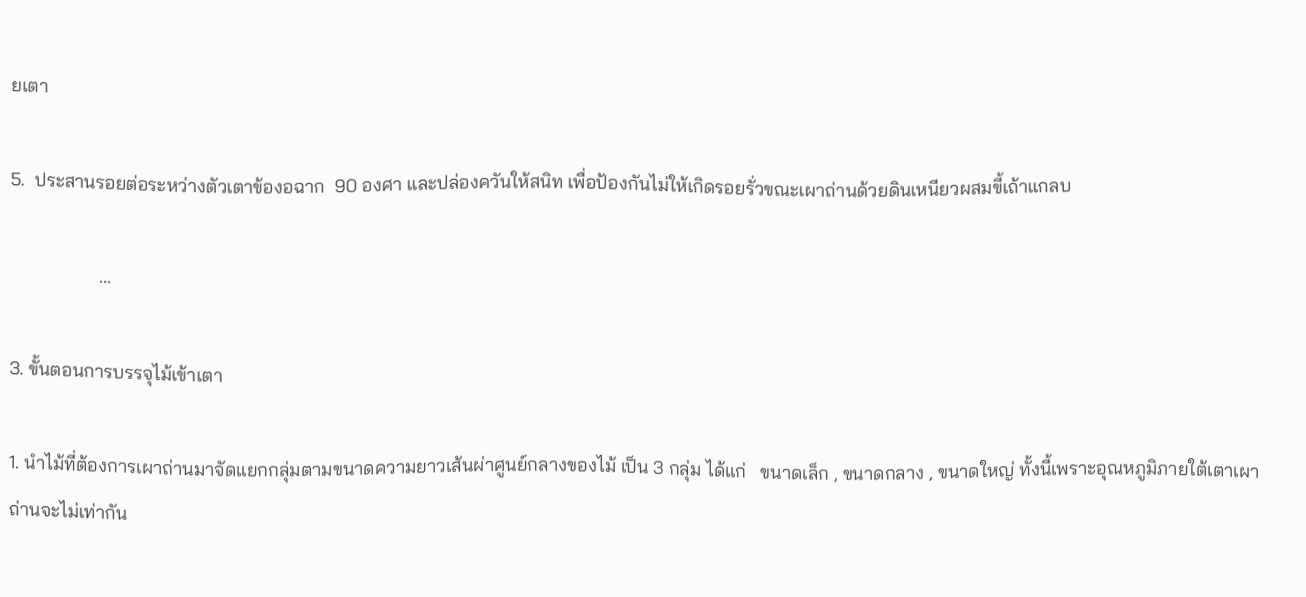ยเตา

5.  ประสานรอยต่อระหว่างตัวเตาข้องอฉาก  90 องศา และปล่องควันให้สนิท เพื่อป้องกันไม่ให้เกิดรอยรั่วขณะเผาถ่านด้วยดินเหนียวผสมขี้เถ้าแกลบ

                   ...

3. ขั้นตอนการบรรจุไม้เข้าเตา

1. นำไม้ที่ต้องการเผาถ่านมาจัดแยกกลุ่มตามขนาดความยาวเส้นผ่าศูนย์กลางของไม้ เป็น 3 กลุ่ม ได้แก่   ขนาดเล็ก , ขนาดกลาง , ขนาดใหญ่ ทั้งนี้เพราะอุณหภูมิภายใต้เตาเผาถ่านจะไม่เท่ากัน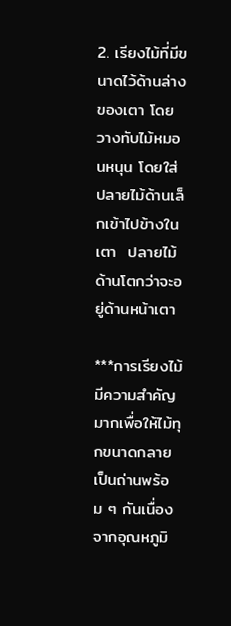2. เรียงไม้ที่มีขนาดไว้ด้านล่างของเตา โดยวางทับไม้หมอนหนุน โดยใส่ปลายไม้ด้านเล็กเข้าไปข้างในเตา  ปลายไม้ด้านโตกว่าจะอยู่ด้านหน้าเตา

***การเรียงไม้มีความสำคัญมากเพื่อให้ไม้ทุกขนาดกลายเป็นถ่านพร้อม ๆ กันเนื่องจากอุณหภูมิ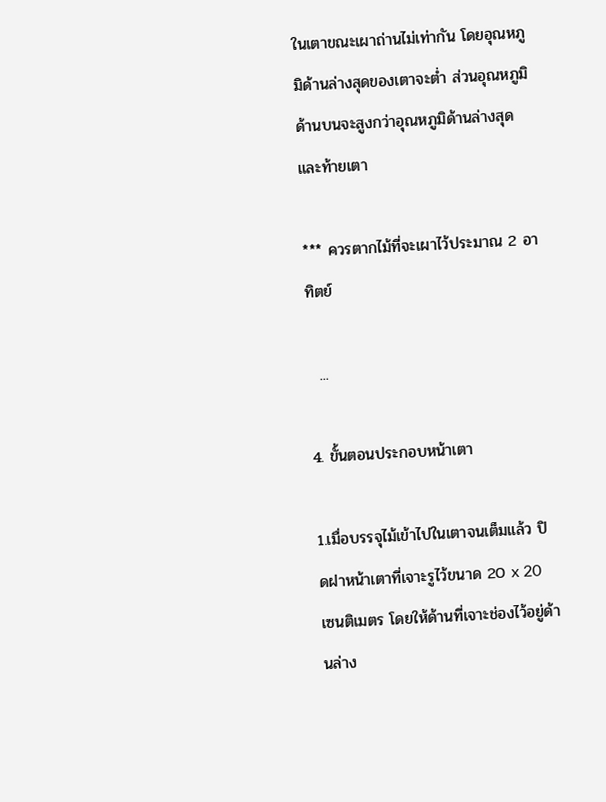ในเตาขณะเผาถ่านไม่เท่ากัน โดยอุณหภูมิด้านล่างสุดของเตาจะต่ำ ส่วนอุณหภูมิด้านบนจะสูงกว่าอุณหภูมิด้านล่างสุดและท้ายเตา

*** ควรตากไม้ที่จะเผาไว้ประมาณ 2 อาทิตย์

  ...

4. ขั้นตอนประกอบหน้าเตา

1.เมื่อบรรจุไม้เข้าไปในเตาจนเต็มแล้ว ปิดฝาหน้าเตาที่เจาะรูไว้ขนาด 20 x 20 เซนติเมตร โดยให้ด้านที่เจาะช่องไว้อยู่ด้านล่าง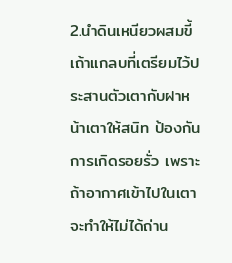2.นำดินเหนียวผสมขี้เถ้าแกลบที่เตรียมไว้ประสานตัวเตากับฝาหน้าเตาให้สนิท ป้องกันการเกิดรอยรั่ว เพราะถ้าอากาศเข้าไปในเตาจะทำให้ไม่ได้ถ่าน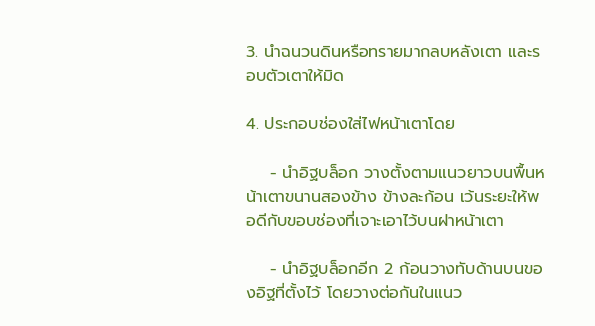3. นำฉนวนดินหรือทรายมากลบหลังเตา และรอบตัวเตาให้มิด

4. ประกอบช่องใส่ไฟหน้าเตาโดย

    - นำอิฐบล็อก วางตั้งตามแนวยาวบนพื้นหน้าเตาขนานสองข้าง ข้างละก้อน เว้นระยะให้พอดีกับขอบช่องที่เจาะเอาไว้บนฝาหน้าเตา

    - นำอิฐบล็อกอีก 2 ก้อนวางทับด้านบนของอิฐที่ตั้งไว้ โดยวางต่อกันในแนว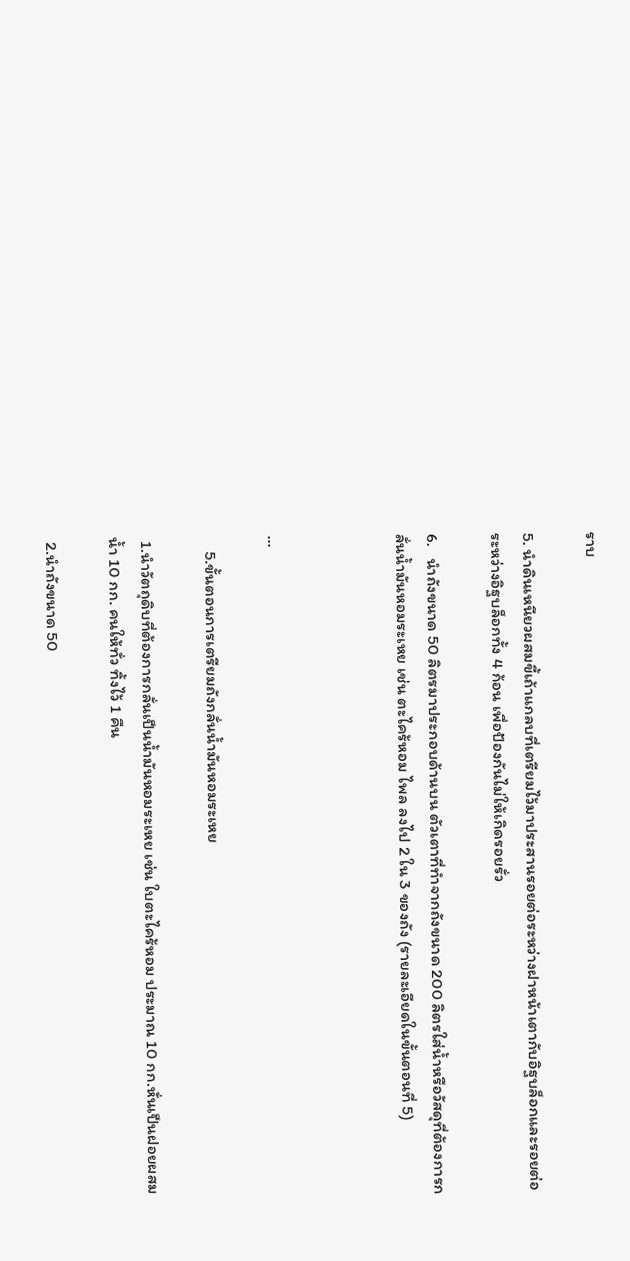ราบ

5. นำดินเหนียวผสมขี้เถ้าแกลบที่เตรียมไว้มาประสานรอยต่อระหว่างฝาหน้าเตากับอิฐบล็อกและรอยต่อระหว่างอิฐบล็อกทั้ง 4 ก้อน เพื่อป้องกันไม่ให้เกิดรอยรั่ว

6.   นำถังขนาด 50 ลิตรมาประกอบด้านบน ตัวเตาที่ทำจากถังขนาด 200 ลิตรใส่น้ำหรือวัสดุที่ต้องการกลั่นน้ำมันหอมระเหย เช่น ตะไคร้หอม ไพล ลงไป 2 ใน 3 ของถัง (รายละเอียดในขั้นตอนที่ 5)



...

    5.ขั้นตอนการเตรียมถังกลั่นน้ำมันหอมระเหย

 1.นำวัตถุดิบที่ต้องการกลั่นเป็นน้ำมันหอมระเหย เช่น ใบตะไคร้หอม ประมาณ 10 กก.หั่นเป็นฝอยผสมน้ำ 10 กก. คนให้ทั่ว ทิ้งไว้ 1 คืน

 2.นำถังขนาด 50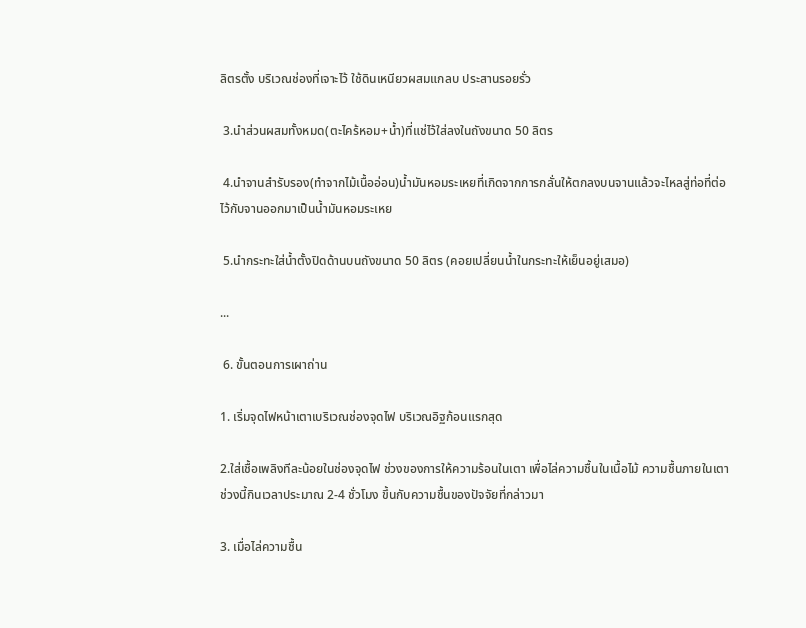ลิตรตั้ง บริเวณช่องที่เจาะไว้ ใช้ดินเหนียวผสมแกลบ ประสานรอยรั่ว

 3.นำส่วนผสมทั้งหมด(ตะไคร้หอม+น้ำ)ที่แช่ไว้ใส่ลงในถังขนาด 50 ลิตร

 4.นำจานสำรับรอง(ทำจากไม้เนื้ออ่อน)น้ำมันหอมระเหยที่เกิดจากการกลั่นให้ตกลงบนจานแล้วจะไหลสู่ท่อที่ต่อไว้กับจานออกมาเป็นน้ำมันหอมระเหย

 5.นำกระทะใส่น้ำตั้งปิดด้านบนถังขนาด 50 ลิตร (คอยเปลี่ยนน้ำในกระทะให้เย็นอยู่เสมอ)

...

 6. ขั้นตอนการเผาถ่าน

1. เริ่มจุดไฟหน้าเตาเบริเวณช่องจุดไฟ บริเวณอิฐก้อนแรกสุด

2.ใส่เชื้อเพลิงทีละน้อยในช่องจุดไฟ ช่วงของการให้ความร้อนในเตา เพื่อไล่ความชื้นในเนื้อไม้ ความชื้นภายในเตา  ช่วงนี้กินเวลาประมาณ 2-4 ชั่วโมง ขึ้นกับความชื้นของปัจจัยที่กล่าวมา

3. เมื่อไล่ความชื้น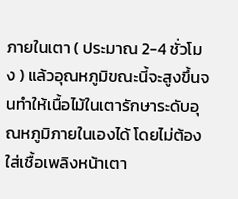ภายในเตา ( ประมาณ 2-4 ชั่วโมง ) แล้วอุณหภูมิขณะนี้จะสูงขึ้นจนทำให้เนื้อไม้ในเตารักษาระดับอุณหภูมิภายในเองได้ โดยไม่ต้องใส่เชื้อเพลิงหน้าเตา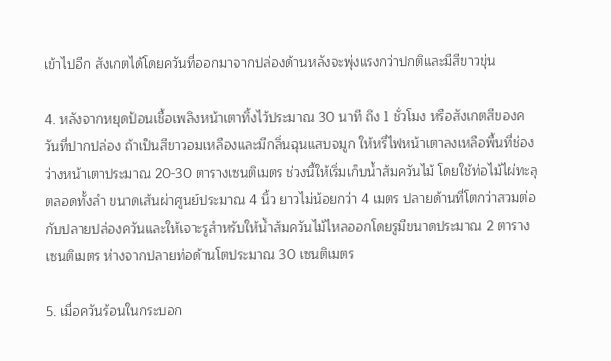เข้าไปอีก สังเกตได้โดยควันที่ออกมาจากปล่องด้านหลังจะพุ่งแรงกว่าปกติและมีสีขาวขุ่น

4. หลังจากหยุดป้อนเชื้อเพลิงหน้าเตาทิ้งไว้ประมาณ 30 นาที ถึง 1 ชั่วโมง หรือสังเกตสีของควันที่ปากปล่อง ถ้าเป็นสีขาวอมเหลืองและมีกลิ่นฉุนแสบจมูก ให้หรี่ไฟหน้าเตาลงเหลือพื้นที่ช่องว่างหน้าเตาประมาณ 20-30 ตารางเซนติเมตร ช่วงนี้ให้เริ่มเก็บน้ำส้มควันไม้ โดยใช้ท่อไม้ไผ่ทะลุตลอดทั้งลำ ขนาดเส้นผ่าศูนย์ประมาณ 4 นิ้ว ยาวไม่น้อยกว่า 4 เมตร ปลายด้านที่โตกว่าสวมต่อกับปลายปล่องควันและให้เจาะรูสำหรับให้น้ำส้มควันไม้ไหลออกโดยรูมีขนาดประมาณ 2 ตารางเซนติเมตร ห่างจากปลายท่อด้านโตประมาณ 30 เซนติเมตร

5. เมื่อควันร้อนในกระบอก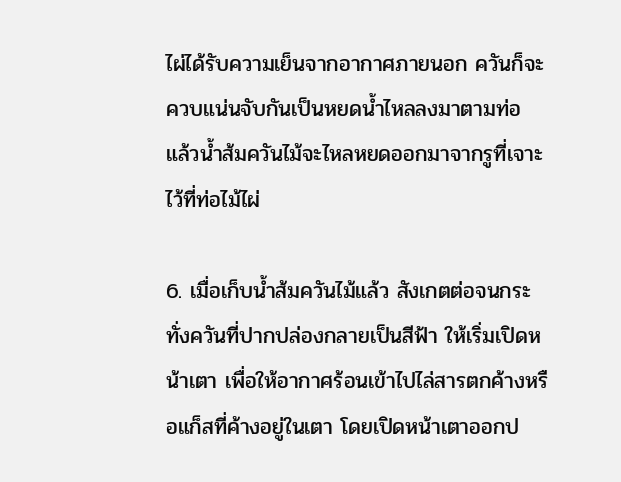ไผ่ได้รับความเย็นจากอากาศภายนอก ควันก็จะควบแน่นจับกันเป็นหยดน้ำไหลลงมาตามท่อ แล้วน้ำส้มควันไม้จะไหลหยดออกมาจากรูที่เจาะไว้ที่ท่อไม้ไผ่

6. เมื่อเก็บน้ำส้มควันไม้แล้ว สังเกตต่อจนกระทั่งควันที่ปากปล่องกลายเป็นสีฟ้า ให้เริ่มเปิดหน้าเตา เพื่อให้อากาศร้อนเข้าไปไล่สารตกค้างหรือแก็สที่ค้างอยู่ในเตา โดยเปิดหน้าเตาออกป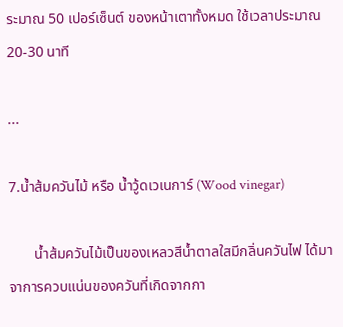ระมาณ 50 เปอร์เซ็นต์ ของหน้าเตาทั้งหมด ใช้เวลาประมาณ 20-30 นาที

...

7.น้ำส้มควันไม้ หรือ น้ำวู้ดเวเนการ์ (Wood vinegar)

       น้ำส้มควันไม้เป็นของเหลวสีน้ำตาลใสมีกลิ่นควันไฟ ได้มาจาการควบแน่นของควันที่เกิดจากกา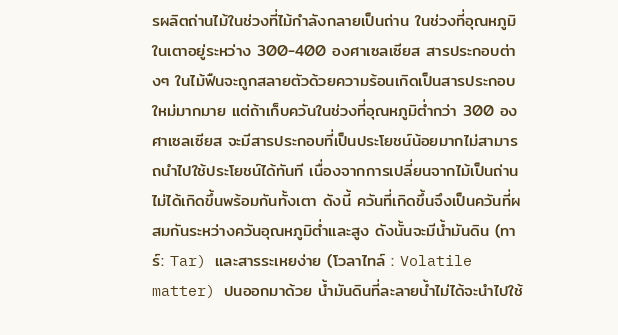รผลิตถ่านไม้ในช่วงที่ไม้กำลังกลายเป็นถ่าน ในช่วงที่อุณหภูมิในเตาอยู่ระหว่าง 300-400 องศาเซลเซียส สารประกอบต่างๆ ในไม้ฟืนจะถูกสลายตัวด้วยความร้อนเกิดเป็นสารประกอบใหม่มากมาย แต่ถ้าเก็บควันในช่วงที่อุณหภูมิต่ำกว่า 300 องศาเซลเซียส จะมีสารประกอบที่เป็นประโยชน์น้อยมากไม่สามารถนำไปใช้ประโยชน์ได้ทันที เนื่องจากการเปลี่ยนจากไม้เป็นถ่านไม่ได้เกิดขึ้นพร้อมกันทั้งเตา ดังนี้ ควันที่เกิดขึ้นจึงเป็นควันที่ผสมกันระหว่างควันอุณหภูมิต่ำและสูง ดังนั้นจะมีน้ำมันดิน (ทาร์: Tar) และสารระเหยง่าย (โวลาไทล์ : Volatile matter) ปนออกมาด้วย น้ำมันดินที่ละลายน้ำไม่ได้จะนำไปใช้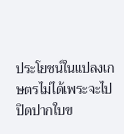ประโยชน์ในแปลงเกษตรไม่ได้เพระจะไปปิดปากใบข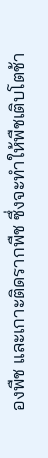องพืช และเกาะติดรากพืช ซึ่งจะทำให้พืชเติบโตช้า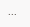...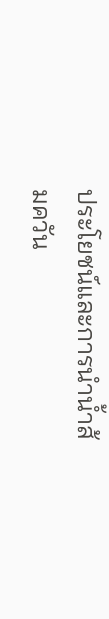ประโยชน์และการนำน้ำส้มควัน